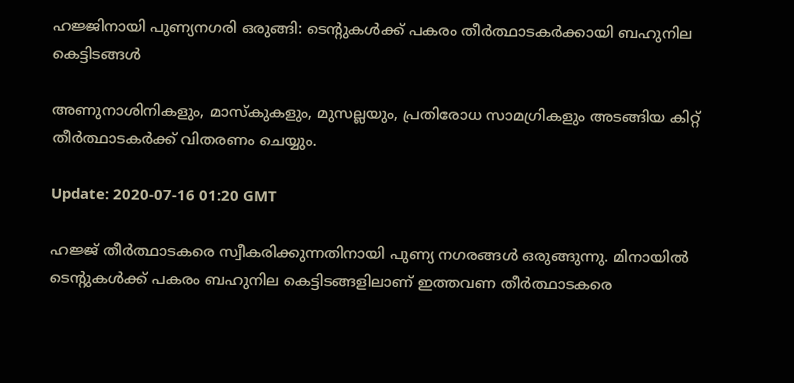ഹജ്ജിനായി പുണ്യനഗരി ഒരുങ്ങി: ടെന്‍റുകൾക്ക് പകരം തീര്‍ത്ഥാടകര്‍ക്കായി ബഹുനില കെട്ടിടങ്ങള്‍

അണുനാശിനികളും, മാസ്‌കുകളും, മുസല്ലയും, പ്രതിരോധ സാമഗ്രികളും അടങ്ങിയ കിറ്റ് തീർത്ഥാടകർക്ക് വിതരണം ചെയ്യും.

Update: 2020-07-16 01:20 GMT

ഹജ്ജ് തീർത്ഥാടകരെ സ്വീകരിക്കുന്നതിനായി പുണ്യ നഗരങ്ങള്‍ ഒരുങ്ങുന്നു. മിനായില്‍ ടെന്‍റുകൾക്ക് പകരം ബഹുനില കെട്ടിടങ്ങളിലാണ് ഇത്തവണ തീർത്ഥാടകരെ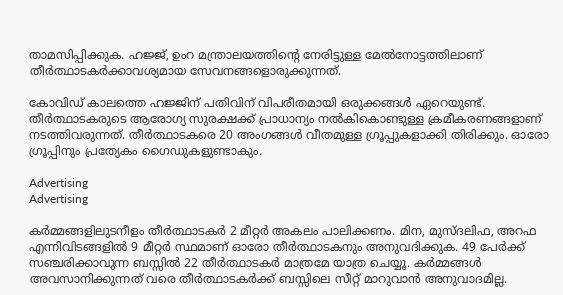താമസിപ്പിക്കുക. ഹജ്ജ്, ഉംറ മന്ത്രാലയത്തിന്‍റെ നേരിട്ടുള്ള മേൽനോട്ടത്തിലാണ് തീർത്ഥാടകർക്കാവശ്യമായ സേവനങ്ങളൊരുക്കുന്നത്.

കോവിഡ് കാലത്തെ ഹജ്ജിന് പതിവിന് വിപരീതമായി ഒരുക്കങ്ങൾ ഏറെയുണ്ട്. തീർത്ഥാടകരുടെ ആരോഗ്യ സുരക്ഷക്ക് പ്രാധാന്യം നൽകികൊണ്ടുള്ള ക്രമീകരണങ്ങളാണ് നടത്തിവരുന്നത്. തീർത്ഥാടകരെ 20 അംഗങ്ങൾ വീതമുള്ള ഗ്രൂപ്പുകളാക്കി തിരിക്കും. ഓരോ ഗ്രൂപ്പിനും പ്രത്യേകം ഗൈഡുകളുണ്ടാകും.

Advertising
Advertising

കർമ്മങ്ങളിലുടനീളം തീർത്ഥാടകർ 2 മീറ്റർ അകലം പാലിക്കണം. മിന, മുസ്ദലിഫ, അറഫ എന്നിവിടങ്ങളിൽ 9 മീറ്റർ സ്ഥമാണ് ഓരോ തീർത്ഥാടകനും അനുവദിക്കുക. 49 പേർക്ക് സഞ്ചരിക്കാവുന്ന ബസ്സിൽ 22 തീർത്ഥാടകർ മാത്രമേ യാത്ര ചെയ്യൂ. കർമ്മങ്ങൾ അവസാനിക്കുന്നത് വരെ തീർത്ഥാടകർക്ക് ബസ്സിലെ സീറ്റ് മാറുവാൻ അനുവാദമില്ല.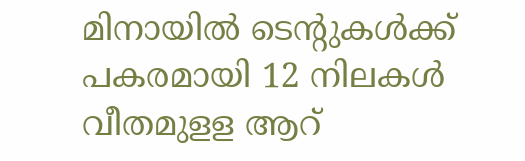മിനായിൽ ടെന്‍റുകൾക്ക് പകരമായി 12 നിലകൾ വീതമുളള ആറ്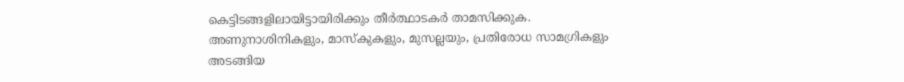കെട്ടിടങ്ങളിലായിട്ടായിരിക്കും തീർത്ഥാടകർ താമസിക്കുക. അണുനാശിനികളും, മാസ്‌കുകളും, മുസല്ലയും, പ്രതിരോധ സാമഗ്രികളും അടങ്ങിയ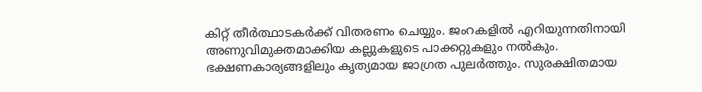കിറ്റ് തീർത്ഥാടകർക്ക് വിതരണം ചെയ്യും. ജംറകളിൽ എറിയുന്നതിനായി അണുവിമുക്തമാക്കിയ കല്ലുകളുടെ പാക്കറ്റുകളും നൽകും. ഭക്ഷണകാര്യങ്ങളിലും കൃത്യമായ ജാഗ്രത പുലർത്തും. സുരക്ഷിതമായ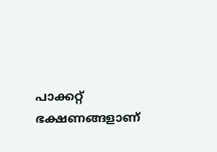പാക്കറ്റ് ഭക്ഷണങ്ങളാണ്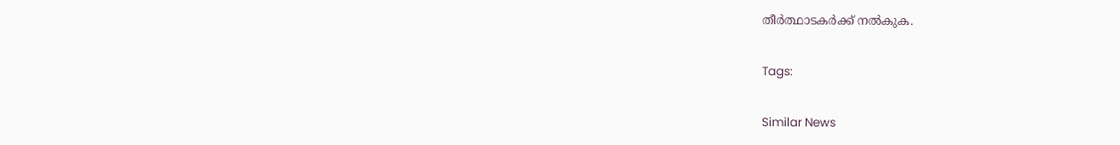തീർത്ഥാടകർക്ക് നൽകുക.

Tags:

Similar News